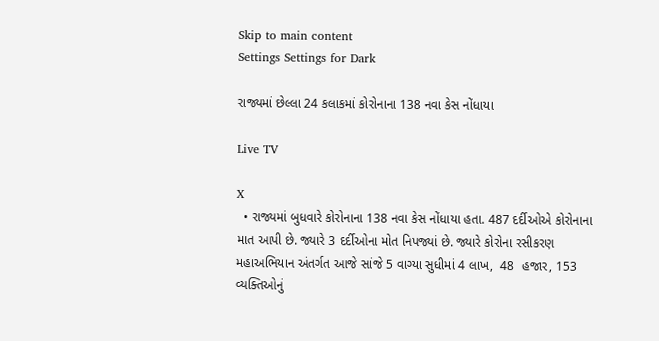Skip to main content
Settings Settings for Dark

રાજ્યમાં છેલ્લા 24 કલાકમાં કોરોનાના 138 નવા કેસ નોંધાયા

Live TV

X
  • રાજ્યમાં બુધવારે કોરોનાના 138 નવા કેસ નોંધાયા હતા. 487 દર્દીઓએ કોરોનાના માત આપી છે. જ્યારે 3 દર્દીઓના મોત નિપજ્યાં છે. જ્યારે કોરોના રસીકરણ મહાઅભિયાન અંતર્ગત આજે સાંજે 5 વાગ્યા સુધીમાં 4 લાખ,  48  હજાર, 153 વ્યક્તિઓનું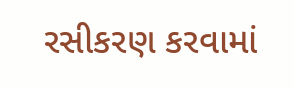રસીકરણ કરવામાં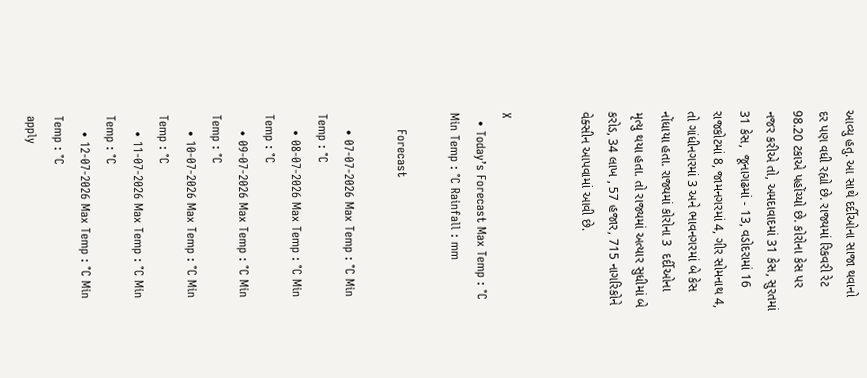આવ્યુ હતુ. આ સાથે દર્દીઓના સાજા થવાનો દર પણ વધી રહ્યો છે. રાજ્યમાં રિકવરી રેટ 98.20 ટકાએ પહોંચ્યો છે. કોરોના કેસ પર નજર કરીએ તો, અમદાવાદમાં 31 કેસ, સુરતમાં 31 કેસ,  જૂનાગઢમાં - 13, વડોદરામાં 16  રાજકોટમાં 8, જામનગરમાં 4, ગીર સોમનાથ 4, તો ગાંધીનગરમાં 3 અને ભાવનગરમાં બે કેસ નોંધાયા હતા. રાજ્યમાં કોરોના 3  દર્દીઓના મૃત્યુ થયા હતા. તો રાજ્યમાં અત્યાર સુધીમાં બે કરોડ, 34 લાખ , 57 હજાર, 715 નાગરિકોને વેક્સીન આપવામાં આવી છે.


X
  • Today’s Forecast Max Temp : °C Min Temp : °C Rainfall : mm

    Forecast

    • 07-07-2026 Max Temp : °C Min Temp : °C
    • 08-07-2026 Max Temp : °C Min Temp : °C
    • 09-07-2026 Max Temp : °C Min Temp : °C
    • 10-07-2026 Max Temp : °C Min Temp : °C
    • 11-07-2026 Max Temp : °C Min Temp : °C
    • 12-07-2026 Max Temp : °C Min Temp : °C
apply